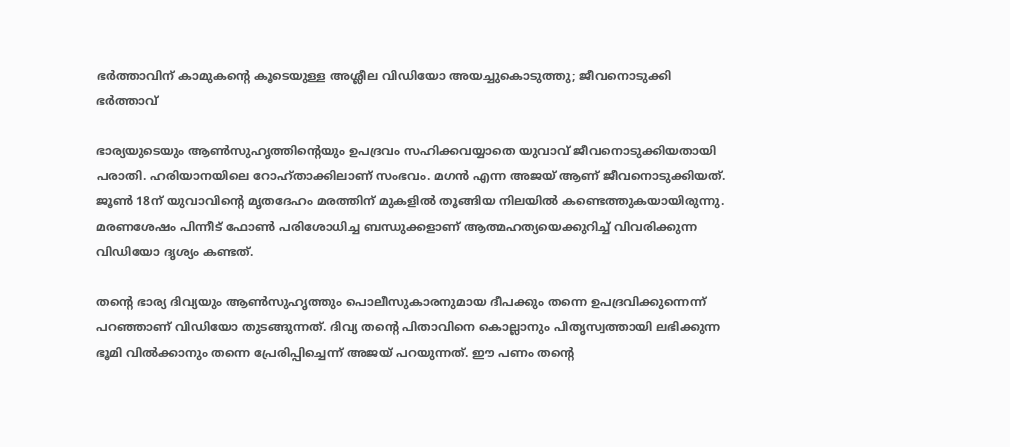ഭര്‍ത്താവിന് കാമുകന്‍റെ കൂടെയുള്ള അശ്ലീല വിഡിയോ അയച്ചുകൊടുത്തു; ജീവനൊടുക്കി ഭര്‍ത്താവ്

ഭാര്യയുടെയും ആണ്‍സുഹൃത്തിന്‍റെയും ഉപദ്രവം സഹിക്കവയ്യാതെ യുവാവ് ജീവനൊടുക്കിയതായി പരാതി. ഹരിയാനയിലെ റോഹ്താക്കിലാണ് സംഭവം. മഗന്‍ എന്ന അജയ് ആണ് ജീവനൊടുക്കിയത്. ജൂണ്‍ 18ന് യുവാവിന്‍റെ മൃതദേഹം മരത്തിന് മുകളില്‍ തൂങ്ങിയ നിലയില്‍ കണ്ടെത്തുകയായിരുന്നു. മരണശേഷം പിന്നീട് ഫോണ്‍ പരിശോധിച്ച ബന്ധുക്കളാണ് ആത്മഹത്യയെക്കുറിച്ച് വിവരിക്കുന്ന വിഡിയോ ദൃശ്യം കണ്ടത്.

തന്‍റെ ഭാര്യ ദിവ്യയും ആണ്‍സുഹൃത്തും പൊലീസുകാരനുമായ ദീപക്കും തന്നെ ഉപദ്രവിക്കുന്നെന്ന് പറഞ്ഞാണ് വിഡിയോ തുടങ്ങുന്നത്. ദിവ്യ തന്‍റെ പിതാവിനെ കൊല്ലാനും പിതൃസ്വത്തായി ലഭിക്കുന്ന ഭൂമി വില്‍ക്കാനും തന്നെ പ്രേരിപ്പിച്ചെന്ന് അജയ് പറയുന്നത്. ഈ പണം തന്‍റെ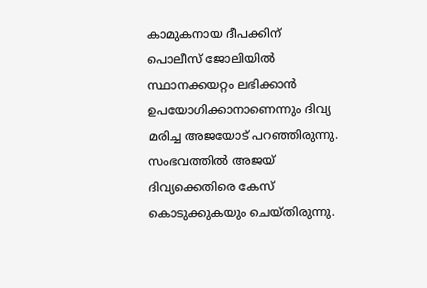കാമുകനായ ദീപക്കിന് പൊലീസ് ജോലിയില്‍ സ്ഥാനക്കയറ്റം ലഭിക്കാന്‍ ഉപയോഗിക്കാനാണെന്നും ദിവ്യ മരിച്ച അജയോട് പറഞ്ഞിരുന്നു. സംഭവത്തില്‍ അജയ് ദിവ്യക്കെതിരെ കേസ് കൊടുക്കുകയും ചെയ്തിരുന്നു.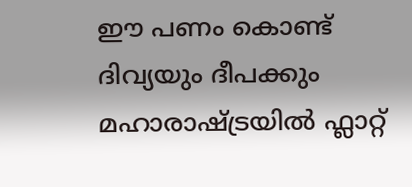ഈ പണം കൊണ്ട് ദിവ്യയും ദീപക്കും മഹാരാഷ്ട്രയില്‍ ഫ്ലാറ്റ്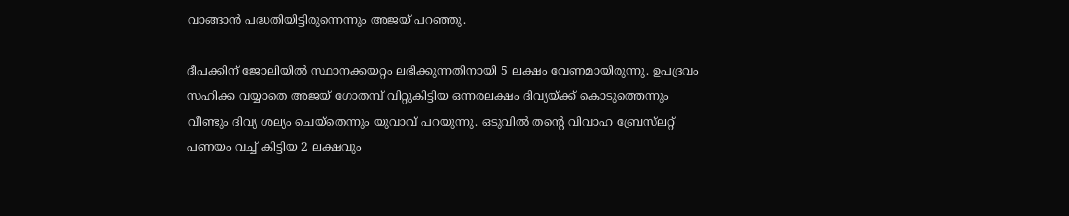വാങ്ങാന്‍ പദ്ധതിയിട്ടിരുന്നെന്നും അജയ് പറഞ്ഞു.

ദീപക്കിന് ജോലിയില്‍ സ്ഥാനക്കയറ്റം ലഭിക്കുന്നതിനായി 5 ലക്ഷം വേണമായിരുന്നു. ഉപദ്രവം സഹിക്ക വയ്യാതെ അജയ് ഗോതമ്പ് വിറ്റുകിട്ടിയ ഒന്നരലക്ഷം ദിവ്യയ്ക്ക് കൊടുത്തെന്നും വീണ്ടും ദിവ്യ ശല്യം ചെയ്തെന്നും യുവാവ് പറയുന്നു. ഒടുവില്‍ തന്‍റെ വിവാഹ ബ്രേസ്‍ലറ്റ് പണയം വച്ച് കിട്ടിയ 2 ലക്ഷവും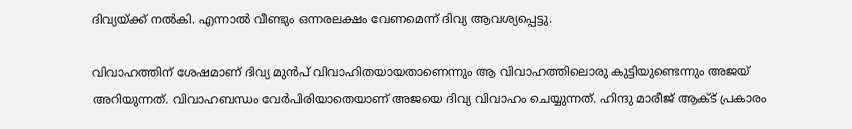ദിവ്യയ്ക്ക് നല്‍കി. എന്നാല്‍ വീണ്ടും ഒന്നരലക്ഷം വേണമെന്ന് ദിവ്യ ആവശ്യപ്പെട്ടു.

വിവാഹത്തിന് ശേഷമാണ് ദിവ്യ മുന്‍പ് വിവാഹിതയായതാണെന്നും ആ വിവാഹത്തിലൊരു കുട്ടിയുണ്ടെന്നും അജയ് അറിയുന്നത്. വിവാഹബന്ധം വേര്‍പിരിയാതെയാണ് അജയെ ദിവ്യ വിവാഹം ചെയ്യുന്നത്. ഹിന്ദു മാരീജ് ആക്ട് പ്രകാരം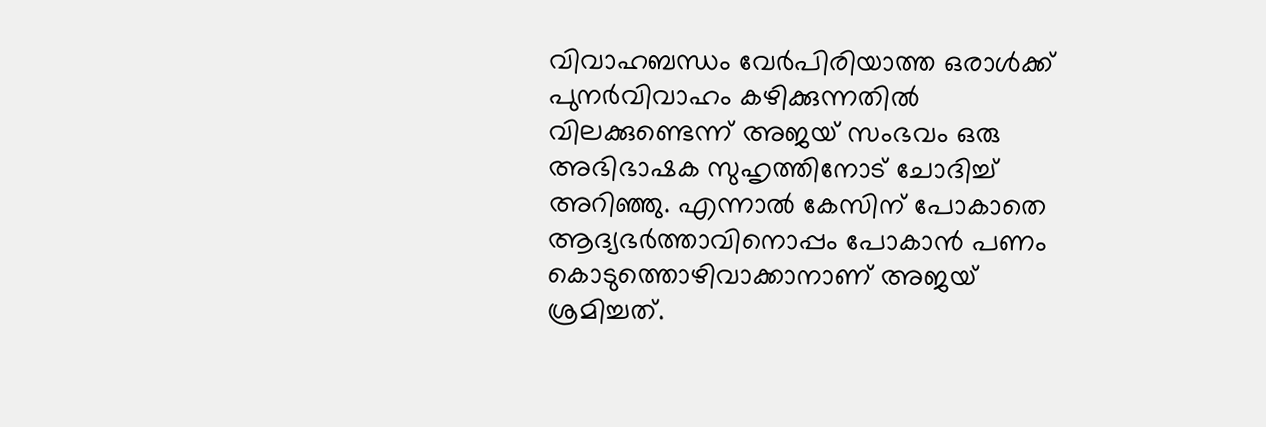വിവാഹബന്ധം വേര്‍പിരിയാത്ത ഒരാള്‍ക്ക് പുനര്‍വിവാഹം കഴിക്കുന്നതില്‍ വിലക്കുണ്ടെന്ന് അജയ് സംഭവം ഒരു അഭിഭാഷക സുഹൃത്തിനോട് ചോദിച്ച് അറിഞ്ഞു. എന്നാല്‍ കേസിന് പോകാതെ ആദ്യഭര്‍ത്താവിനൊപ്പം പോകാന്‍ പണം കൊടുത്തൊഴിവാക്കാനാണ് അജയ് ശ്രമിച്ചത്.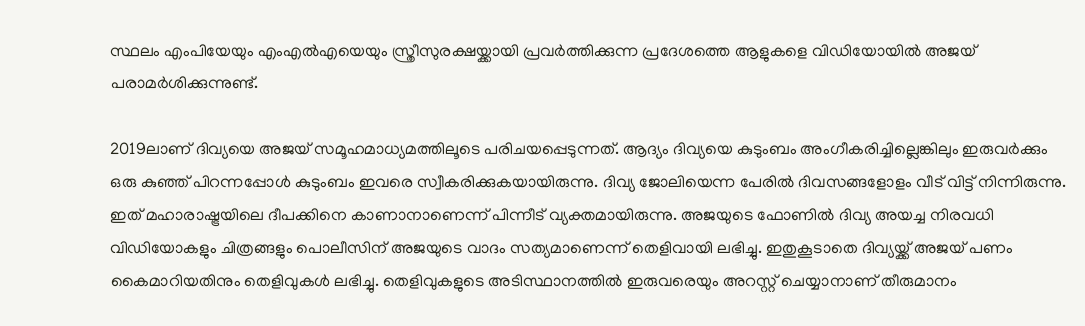സ്ഥലം എംപിയേയും എംഎല്‍എയെയും സ്ത്രീസുരക്ഷയ്ക്കായി പ്രവ‍ര്‍ത്തിക്കുന്ന പ്രദേശത്തെ ആളുകളെ വിഡിയോയില്‍ അജയ് പരാമര്‍ശിക്കുന്നുണ്ട്.

2019ലാണ് ദിവ്യയെ അജയ് സമൂഹമാധ്യമത്തിലൂടെ പരിചയപ്പെടുന്നത്. ആദ്യം ദിവ്യയെ കുടുംബം അംഗീകരിച്ചില്ലെങ്കിലും ഇരുവര്‍ക്കും ഒരു കുഞ്ഞ് പിറന്നപ്പോള്‍ കുടുംബം ഇവരെ സ്വീകരിക്കുകയായിരുന്നു. ദിവ്യ ജോലിയെന്ന പേരില്‍ ദിവസങ്ങളോളം വീട് വിട്ട് നിന്നിരുന്നു. ഇത് മഹാരാഷ്ട്രയിലെ ദീപക്കിനെ കാണാനാണെന്ന് പിന്നീട് വ്യക്തമായിരുന്നു. അജയുടെ ഫോണില്‍ ദിവ്യ അയച്ച നിരവധി വിഡിയോകളും ചിത്രങ്ങളും പൊലീസിന് അജയുടെ വാദം സത്യമാണെന്ന് തെളിവായി ലഭിച്ചു. ഇതുകൂടാതെ ദിവ്യയ്ക്ക് അജയ് പണം കൈമാറിയതിനും തെളിവുകള്‍ ലഭിച്ചു. തെളിവുകളുടെ അടിസ്ഥാനത്തില്‍ ഇരുവരെയും അറസ്റ്റ് ചെയ്യാനാണ് തീരുമാനം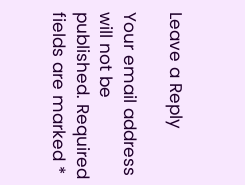Leave a Reply

Your email address will not be published. Required fields are marked *